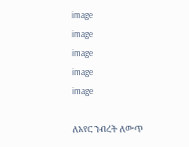image
image
image
image
image

ለአየር ንብረት ለውጥ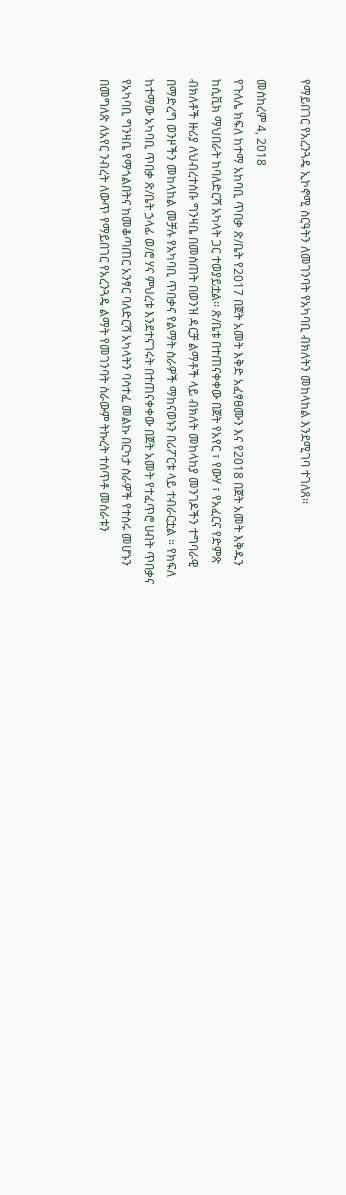የማይበገር የአረንጓዴ ኢኮኖሚ ስርዓትን ለመገንባት የአካባቢ ብክለትን መከላከል እንደሚገባ ተገለጸ፡፡

መስከረም 4, 2018
የጉለሌ ክፍለ ከተማ አከባቢ ጥበቃ ጽ/ቤት የ2017 በጀት አመት እቅድ አፈፃፀሙን እና የ2018 በጀት አመት እቅዱን ከሲቪክ ማህበራት ከባለድርሻ አካላት ጋር ተወያይቷል፡፡ ጽ/ቤቱ በተጠናቀቀው በጀት የአየር ፣ የውሃ ፣ የአፈርና የድምጽ ብክለቶች ዙሪያ ለህብረተሰቡ ግንዛቤ በመስጠት በወንዝ ዳርቻ ልማቶች ላይ ብክለት መከላከያ መንገዶችን ተግባራዊ በማድረግ ወንዞችን መከላከል መቻሉ የአካባቢ ጥበቃና የልማት ስራዎች ማከናወኑን በሪፖርቱ ላይ ተብራርቷል ። የክፍለ ከተማው አካባቢ ጥበቃ ጽ/ቤት ኃላፊ ወ/ሮ ሃና ምህረቱ እንደተናገሩት በተጠናቀቀው በጀት አመት የተፈጥሮ ሀብት ጥበቃና የአካባቢ ግንዛቤ የማጎልበትና ከመቆጣጠር አንፃር ባለድርሻ አካላትን ባሳተፈ መልኩ በርካታ ስራዎች የተሰሩ መሆኑን በመግለጽ ለአየር ንብረት ለውጥ የማይበገር የአረንጓዴ ልማት የመገንባት ስራውም ትኩረት ተሰጥቶ መሰራቱን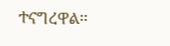ተናግረዋል፡፡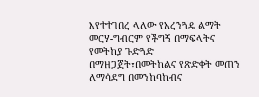እየተተገበረ ላለው የአረንጓዴ ልማት መርሃ-ግብርም የችግኝ በማፍላትና የመትከያ ጉድጓድ በማዘጋጀት፣በመትከልና የጽድቀት መጠን ለማሳደግ በመንከባከብና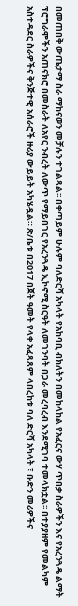በመጠበቅ ውጤታማ ስራ ማከናወን መቻሉን ተገልጻል፡፡ በቀጣይም ሁሉም ባለድርሻ አካላት የአከባቢ ብክለትን በመከላከል የአፈርና ውሃ ጥበቃ ስራዎችን እና የአረንጓዴ ልማት ፕሮግራሞችን አጠናክሮ በመስራት ለአየር ንብረት ለውጥ የማይበገር የአረንጓዴ ኢኮኖሚ ስርዓት ለመገንባት በጋራ መረባረብ እንደሚገባ ተመላክቷል፡፡ በተያያዘም የመልካም አስተዳደር ስራዎችና ቅንጅተዊ አሰራሮች ዙሪያ ውይይት አካሄዷል። ጽ/ቤቱ በ2017 በጀት ዓመት የላቀ አፈጻጸም ላበረከቱ ባለ ድርሻ አካላት ፣ ቡድን መሪዎችና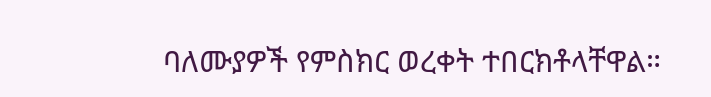ባለሙያዎች የምስክር ወረቀት ተበርክቶላቸዋል።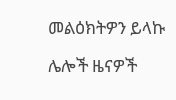መልዕክትዎን ይላኩ

ሌሎች ዜናዎች